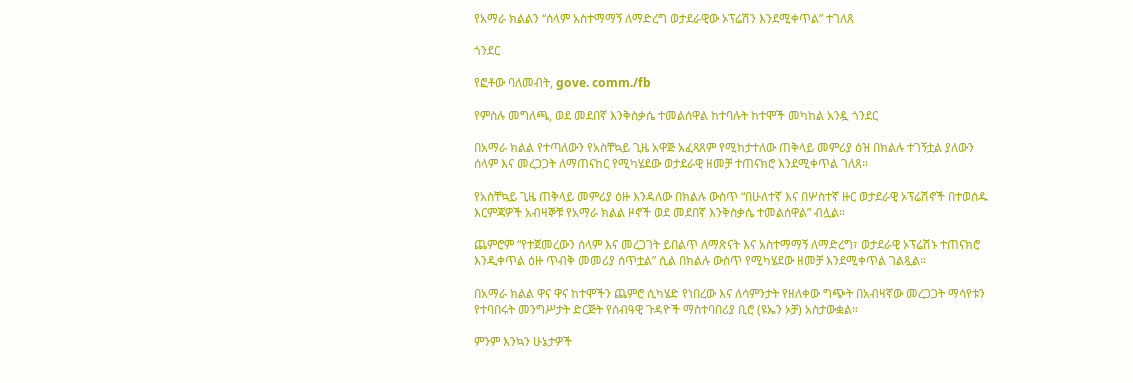የአማራ ክልልን “ሰላም አስተማማኝ ለማድረግ ወታደራዊው ኦፕሬሽን እንደሚቀጥል” ተገለጸ

ጎንደር

የፎቶው ባለመብት, gove. comm./fb

የምስሉ መግለጫ, ወደ መደበኛ እንቅስቃሴ ተመልሰዋል ከተባሉት ከተሞች መካከል አንዷ ጎንደር

በአማራ ክልል የተጣለውን የአስቸኳይ ጊዜ አዋጅ አፈጻጸም የሚከታተለው ጠቅላይ መምሪያ ዕዝ በክልሉ ተገኝቷል ያለውን ሰላም እና መረጋጋት ለማጠናከር የሚካሄደው ወታደራዊ ዘመቻ ተጠናክሮ እንደሚቀጥል ገለጸ።

የአስቸኳይ ጊዜ ጠቅላይ መምሪያ ዕዙ እንዳለው በክልሉ ውስጥ “በሁለተኛ እና በሦስተኛ ዙር ወታደራዊ ኦፕሬሽኖች በተወሰዱ እርምጃዎች አብዛኞቹ የአማራ ክልል ዞኖች ወደ መደበኛ እንቅስቃሴ ተመልሰዋል” ብሏል።

ጨምሮም “የተጀመረውን ሰላም እና መረጋገት ይበልጥ ለማጽናት እና አስተማማኝ ለማድረግ፣ ወታደራዊ ኦፕሬሽኑ ተጠናክሮ እንዲቀጥል ዕዙ ጥብቅ መመሪያ ሰጥቷል” ሲል በክልሉ ውስጥ የሚካሄደው ዘመቻ እንደሚቀጥል ገልጿል።

በአማራ ክልል ዋና ዋና ከተሞችን ጨምሮ ሲካሄድ የነበረው እና ለሳምንታት የዘለቀው ግጭት በአብዛኛው መረጋጋት ማሳየቱን የተባበሩት መንግሥታት ድርጅት የሰብዓዊ ጉዳዮች ማስተባበሪያ ቢሮ (ዩኤን ኦቻ) አስታውቋል።

ምንም እንኳን ሁኔታዎች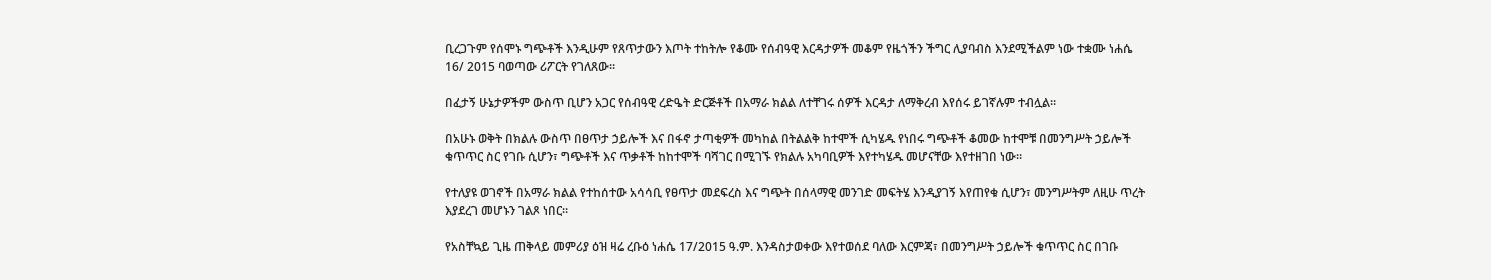ቢረጋጉም የሰሞኑ ግጭቶች እንዲሁም የጸጥታውን እጦት ተከትሎ የቆሙ የሰብዓዊ እርዳታዎች መቆም የዜጎችን ችግር ሊያባብስ እንደሚችልም ነው ተቋሙ ነሐሴ 16/ 2015 ባወጣው ሪፖርት የገለጸው።

በፈታኝ ሁኔታዎችም ውስጥ ቢሆን አጋር የሰብዓዊ ረድዔት ድርጅቶች በአማራ ክልል ለተቸገሩ ሰዎች እርዳታ ለማቅረብ እየሰሩ ይገኛሉም ተብሏል።

በአሁኑ ወቅት በክልሉ ውስጥ በፀጥታ ኃይሎች እና በፋኖ ታጣቂዎች መካከል በትልልቅ ከተሞች ሲካሄዱ የነበሩ ግጭቶች ቆመው ከተሞቹ በመንግሥት ኃይሎች ቁጥጥር ስር የገቡ ሲሆን፣ ግጭቶች እና ጥቃቶች ከከተሞች ባሻገር በሚገኙ የክልሉ አካባቢዎች እየተካሄዱ መሆናቸው እየተዘገበ ነው።

የተለያዩ ወገኖች በአማራ ክልል የተከሰተው አሳሳቢ የፀጥታ መደፍረስ እና ግጭት በሰላማዊ መንገድ መፍትሄ እንዲያገኝ እየጠየቁ ሲሆን፣ መንግሥትም ለዚሁ ጥረት እያደረገ መሆኑን ገልጾ ነበር።

የአስቸኳይ ጊዜ ጠቅላይ መምሪያ ዕዝ ዛሬ ረቡዕ ነሐሴ 17/2015 ዓ.ም. እንዳስታወቀው እየተወሰደ ባለው እርምጃ፣ በመንግሥት ኃይሎች ቁጥጥር ስር በገቡ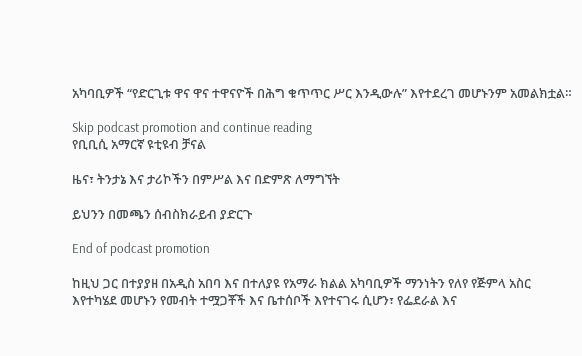አካባቢዎች “የድርጊቱ ዋና ዋና ተዋናዮች በሕግ ቁጥጥር ሥር እንዲውሉ” እየተደረገ መሆኑንም አመልክቷል።

Skip podcast promotion and continue reading
የቢቢሲ አማርኛ ዩቲዩብ ቻናል

ዜና፣ ትንታኔ እና ታሪኮችን በምሥል እና በድምጽ ለማግኘት

ይህንን በመጫን ሰብስክራይብ ያድርጉ

End of podcast promotion

ከዚህ ጋር በተያያዘ በአዲስ አበባ እና በተለያዩ የአማራ ክልል አካባቢዎች ማንነትን የለየ የጅምላ አስር እየተካሄደ መሆኑን የመብት ተሟጋቾች እና ቤተሰቦች እየተናገሩ ሲሆን፣ የፌደራል እና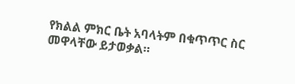የክልል ምክር ቤት አባላትም በቁጥጥር ስር መዋላቸው ይታወቃል።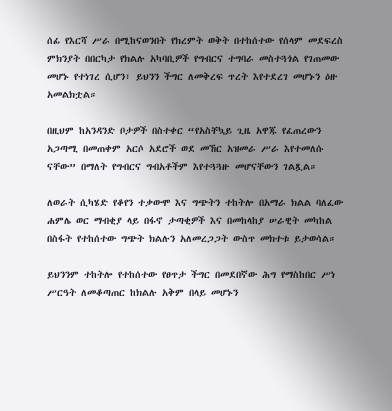ሰፊ የእርሻ ሥራ በሚከናወንበት የክረምት ወቅት በተከሰተው የሰላም መደፍረስ ምክንያት በበርካታ የክልሉ አካባቢዎች የግብርና ተግባራ መስተጓጎል የገጠመው መሆኑ የተነገረ ሲሆን፣ ይህንን ችግር ለመቅረፍ ጥረት እየተደረገ መሆኑን ዕዙ አመልክቷል።

በዚህም ከአንዳንድ ቦታዎች በስተቀር “የአስቸኳይ ጊዜ አዋጁ የፈጠረውን አጋጣሚ በመጠቀም አርሶ አደሮች ወደ መኸር አዝመራ ሥራ እየተመለሱ ናቸው” በማለት የግብርና ግብአቶችም እየተጓጓዙ መሆናቸውን ገልጿል።

ለወራት ሲካሄድ የቆየን ተቃውሞ እና ግጭትን ተከትሎ በአማራ ክልል ባለፈው ሐምሌ ወር ማብቂያ ላይ በፋኖ ታጣቂዎች እና በመከላከያ ሠራዊት መካከል በስፋት የተከሰተው ግጭት ክልሉን አለመረጋጋት ውስጥ መክተቱ ይታወሳል።

ይህንንም ተከትሎ የተከሰተው የፀጥታ ችግር በመደበኛው ሕግ የማስከበር ሥነ ሥርዓት ለመቆጣጠር ከክልሉ አቅም በላይ መሆኑን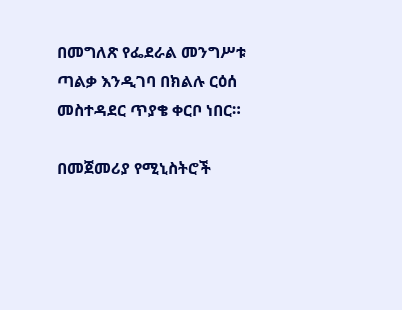በመግለጽ የፌደራል መንግሥቱ ጣልቃ እንዲገባ በክልሉ ርዕሰ መስተዳደር ጥያቄ ቀርቦ ነበር።

በመጀመሪያ የሚኒስትሮች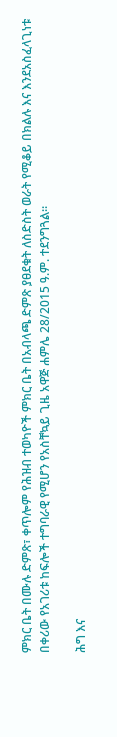ምክር ቤት በሙሉ ድምጽ፣ ቀጥሎም የሕዝብ ተወካዮች ምክር ቤት በአብላጫ ድምጽ ያፀደቁት ለስድስት ወራት የሚቆይ በክልሉ እና እንደአስፈላጊነቱ በቀሪው የአገሪቱ ከፍሎች ተግባራዊ የሚሆን የአስቸኳይ ጊዜ አዋጅ ሐምሌ 28/2015 ዓ.ም. ተደንግጓል።

ሕግ እና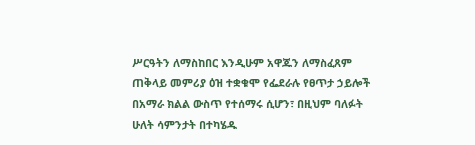ሥርዓትን ለማስከበር እንዲሁም አዋጁን ለማስፈጸም ጠቅላይ መምሪያ ዕዝ ተቋቁሞ የፌደራሉ የፀጥታ ኃይሎች በአማራ ክልል ውስጥ የተሰማሩ ሲሆን፣ በዚህም ባለፉት ሁለት ሳምንታት በተካሄዱ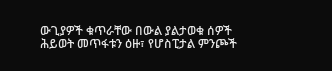ውጊያዎች ቁጥራቸው በውል ያልታወቁ ሰዎች ሕይወት መጥፋቱን ዕዙ፣ የሆስፒታል ምንጮች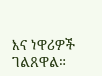እና ነዋሪዎች ገልጸዋል።